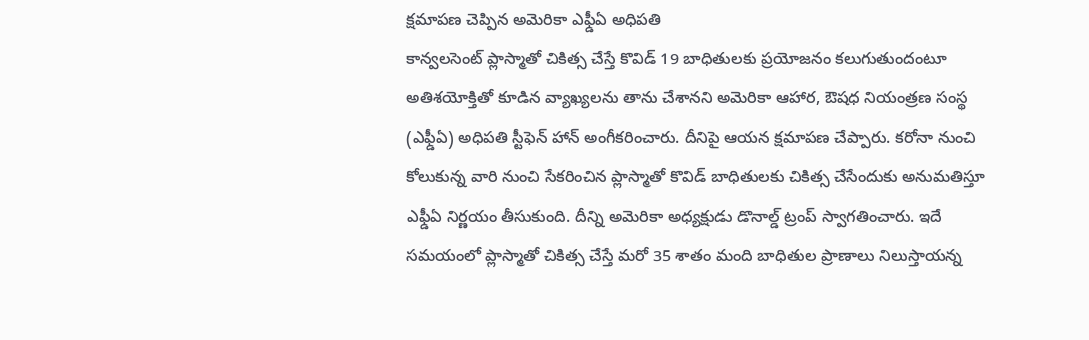క్షమాపణ చెప్పిన అమెరికా ఎఫ్డీఏ అధిపతి
కాన్వలసెంట్ ప్లాస్మాతో చికిత్స చేస్తే కొవిడ్ 19 బాధితులకు ప్రయోజనం కలుగుతుందంటూ అతిశయోక్తితో కూడిన వ్యాఖ్యలను తాను చేశానని అమెరికా ఆహార, ఔషధ నియంత్రణ సంస్థ (ఎఫ్డీఏ) అధిపతి స్టీఫెన్ హాన్ అంగీకరించారు. దీనిపై ఆయన క్షమాపణ చేప్పారు. కరోనా నుంచి కోలుకున్న వారి నుంచి సేకరించిన ప్లాస్మాతో కొవిడ్ బాధితులకు చికిత్స చేసేందుకు అనుమతిస్తూ ఎఫ్డీఏ నిర్ణయం తీసుకుంది. దీన్ని అమెరికా అధ్యక్షుడు డొనాల్డ్ ట్రంప్ స్వాగతించారు. ఇదే సమయంలో ప్లాస్మాతో చికిత్స చేస్తే మరో 35 శాతం మంది బాధితుల ప్రాణాలు నిలుస్తాయన్న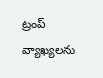ట్రంప్ వ్యాఖ్యలను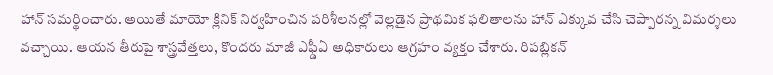హాన్ సమర్థించారు. అయితే మాయో క్లినిక్ నిర్వహించిన పరిశీలనల్లో వెల్లడైన ప్రాథమిక ఫలితాలను హాన్ ఎక్కువ చేసి చెప్పారన్న విమర్శలు వచ్చాయి. ఆయన తీరుపై శాస్త్రవేత్తలు, కొందరు మాజీ ఎఫ్డీఏ అధికారులు ఆగ్రహం వ్యక్తం చేశారు. రిపబ్లికన్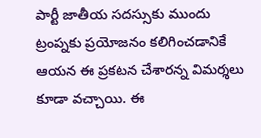పార్టీ జాతీయ సదస్సుకు ముందు ట్రంప్నకు ప్రయోజనం కలిగించడానికే ఆయన ఈ ప్రకటన చేశారన్న విమర్శలు కూడా వచ్చాయి. ఈ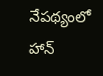నేపథ్యంలో హాన్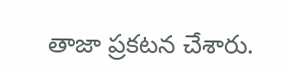తాజా ప్రకటన చేశారు.